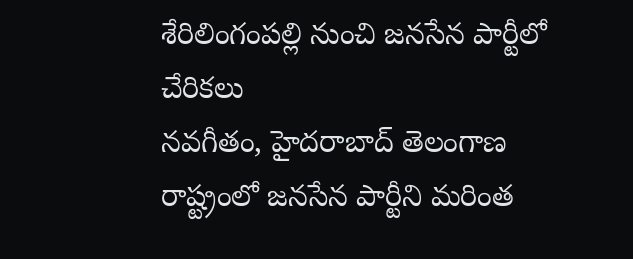శేరిలింగంపల్లి నుంచి జనసేన పార్టీలో చేరికలు
నవగీతం, హైదరాబాద్ తెలంగాణ రాష్ట్రంలో జనసేన పార్టీని మరింత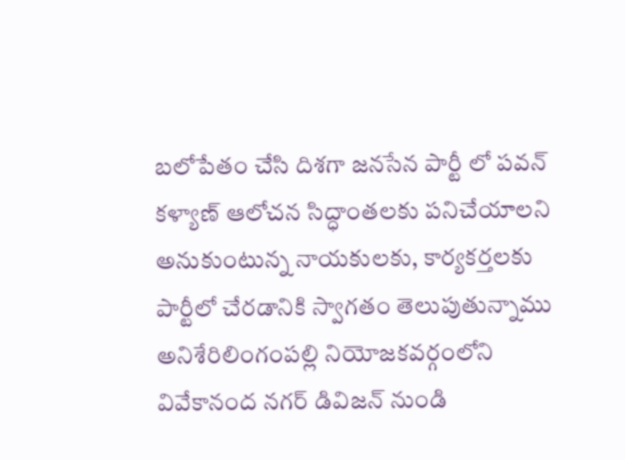బలోపేతం చేసి దిశగా జనసేన పార్టీ లో పవన్ కళ్యాణ్ ఆలోచన సిద్ధాంతలకు పనిచేయాలని అనుకుంటున్న నాయకులకు, కార్యకర్తలకు పార్టీలో చేరడానికి స్వాగతం తెలుపుతున్నాము అనిశేరిలింగంపల్లి నియోజకవర్గంలోని వివేకానంద నగర్ డివిజన్ నుండి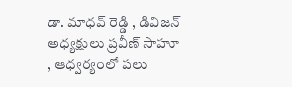డా. మాధవ్ రెడ్డి , డివిజన్ అధ్యక్షులు ప్రవీణ్ సాహూ , ఆధ్వర్యంలో పలు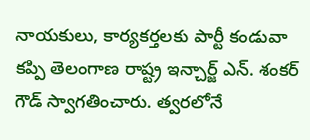నాయకులు, కార్యకర్తలకు పార్టీ కండువా కప్పి తెలంగాణ రాష్ట్ర ఇన్చార్జ్ ఎన్. శంకర్ గౌడ్ స్వాగతించారు. త్వరలోనే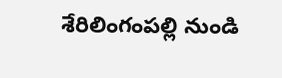శేరిలింగంపల్లి నుండి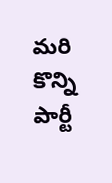మరి కొన్ని పార్టీ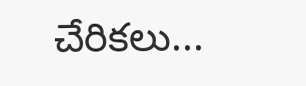చేరికలు...